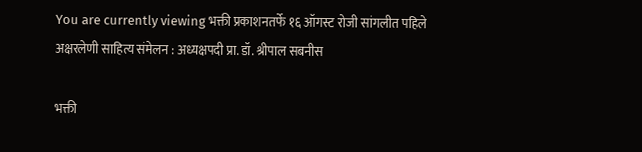You are currently viewing भक्ती प्रकाशनतर्फे १६ ऑगस्ट रोजी सांगलीत पहिले अक्षरलेणी साहित्य संमेलन : अध्यक्षपदी प्रा. डॉ. श्रीपाल सबनीस

भक्ती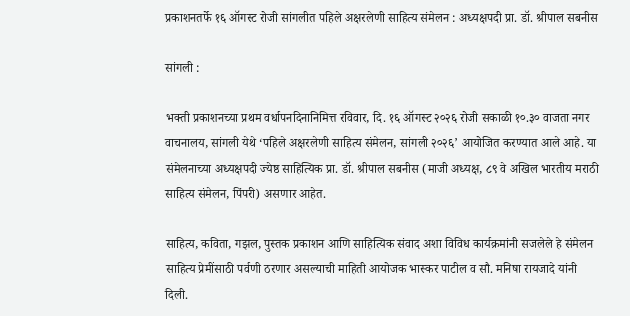प्रकाशनतर्फे १६ ऑगस्ट रोजी सांगलीत पहिले अक्षरलेणी साहित्य संमेलन : अध्यक्षपदी प्रा. डॉ. श्रीपाल सबनीस

सांगली :

भक्ती प्रकाशनच्या प्रथम वर्धापनदिनानिमित्त रविवार, दि. १६ ऑगस्ट २०२६ रोजी सकाळी १०.३० वाजता नगर वाचनालय, सांगली येथे ‘पहिले अक्षरलेणी साहित्य संमेलन, सांगली २०२६’ आयोजित करण्यात आले आहे. या संमेलनाच्या अध्यक्षपदी ज्येष्ठ साहित्यिक प्रा. डॉ. श्रीपाल सबनीस (माजी अध्यक्ष, ८९ वे अखिल भारतीय मराठी साहित्य संमेलन, पिंपरी) असणार आहेत.

साहित्य, कविता, गझल, पुस्तक प्रकाशन आणि साहित्यिक संवाद अशा विविध कार्यक्रमांनी सजलेले हे संमेलन साहित्य प्रेमींसाठी पर्वणी ठरणार असल्याची माहिती आयोजक भास्कर पाटील व सौ. मनिषा रायजादे यांनी दिली.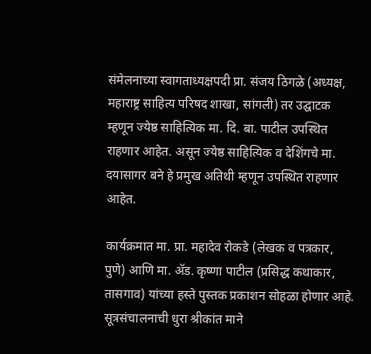संमेलनाच्या स्वागताध्यक्षपदी प्रा. संजय ठिगळे (अध्यक्ष, महाराष्ट्र साहित्य परिषद शाखा, सांगली) तर उद्घाटक म्हणून ज्येष्ठ साहित्यिक मा. दि. बा. पाटील उपस्थित राहणार आहेत. असून ज्येष्ठ साहित्यिक व देशिंगचे मा. दयासागर बने हे प्रमुख अतिथी म्हणून उपस्थित राहणार आहेत.

कार्यक्रमात मा. प्रा. महादेव रोकडे (लेखक व पत्रकार, पुणे) आणि मा. ॲड. कृष्णा पाटील (प्रसिद्ध कथाकार, तासगाव) यांच्या हस्ते पुस्तक प्रकाशन सोहळा होणार आहे. सूत्रसंचालनाची धुरा श्रीकांत माने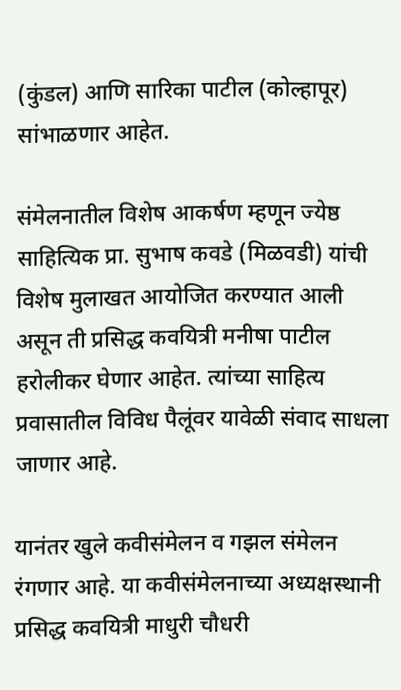(कुंडल) आणि सारिका पाटील (कोल्हापूर) सांभाळणार आहेत.

संमेलनातील विशेष आकर्षण म्हणून ज्येष्ठ साहित्यिक प्रा. सुभाष कवडे (मिळवडी) यांची विशेष मुलाखत आयोजित करण्यात आली असून ती प्रसिद्ध कवयित्री मनीषा पाटील हरोलीकर घेणार आहेत. त्यांच्या साहित्य प्रवासातील विविध पैलूंवर यावेळी संवाद साधला जाणार आहे.

यानंतर खुले कवीसंमेलन व गझल संमेलन रंगणार आहे. या कवीसंमेलनाच्या अध्यक्षस्थानी प्रसिद्ध कवयित्री माधुरी चौधरी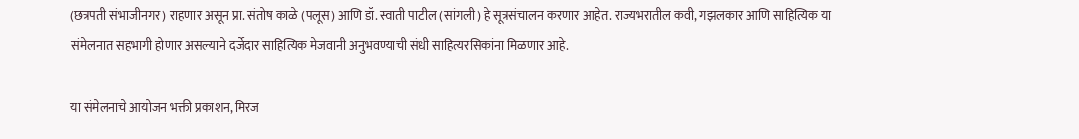(छत्रपती संभाजीनगर) राहणार असून प्रा. संतोष काळे (पलूस) आणि डॉ. स्वाती पाटील (सांगली) हे सूत्रसंचालन करणार आहेत. राज्यभरातील कवी, गझलकार आणि साहित्यिक या संमेलनात सहभागी होणार असल्याने दर्जेदार साहित्यिक मेजवानी अनुभवण्याची संधी साहित्यरसिकांना मिळणार आहे.

या संमेलनाचे आयोजन भक्ती प्रकाशन, मिरज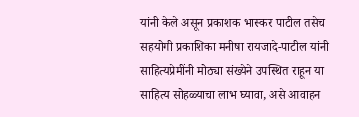यांनी केले असून प्रकाशक भास्कर पाटील तसेच सहयोगी प्रकाशिका मनीषा रायजादे-पाटील यांनी साहित्यप्रेमींनी मोठ्या संख्येने उपस्थित राहून या साहित्य सोहळ्याचा लाभ घ्यावा, असे आवाहन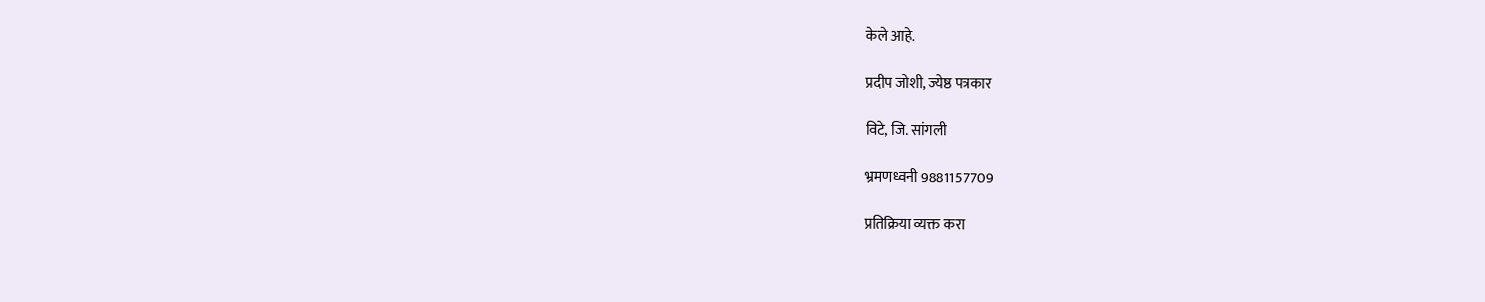केले आहे.

प्रदीप जोशी, ज्येष्ठ पत्रकार

विटे, जि. सांगली

भ्रमणध्वनी 9881157709

प्रतिक्रिया व्यक्त करा